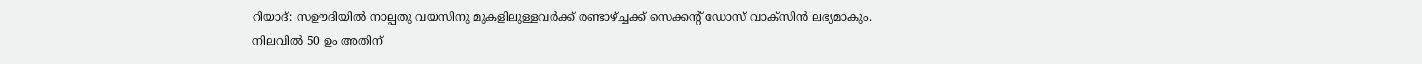റിയാദ്: സഊദിയിൽ നാല്പതു വയസിനു മുകളിലുള്ളവർക്ക് രണ്ടാഴ്ച്ചക്ക് സെക്കന്റ് ഡോസ് വാക്സിൻ ലഭ്യമാകും. നിലവിൽ 50 ഉം അതിന്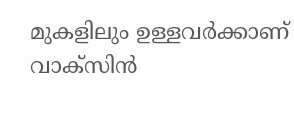മുകളിലും ഉള്ളവർക്കാണ് വാക്സിൻ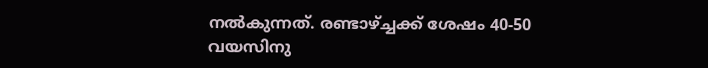നൽകുന്നത്. രണ്ടാഴ്ച്ചക്ക് ശേഷം 40-50 വയസിനു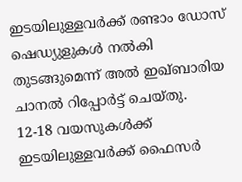ഇടയിലുള്ളവർക്ക് രണ്ടാം ഡോസ് ഷെഡ്യുളുകൾ നൽകി തുടങ്ങുമെന്ന് അൽ ഇഖ്ബാരിയ ചാനൽ റിപ്പോർട്ട് ചെയ്തു.
12-18 വയസുകൾക്ക് ഇടയിലുള്ളവർക്ക് ഫൈസർ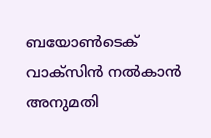ബയോൺടെക് വാക്സിൻ നൽകാൻ അനുമതി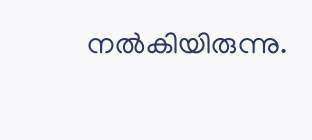നൽകിയിരുന്നു.